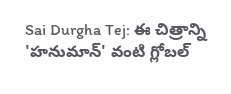Sai Durgha Tej: ఈ చిత్రాన్ని 'హనుమాన్' వంటి గ్లోబల్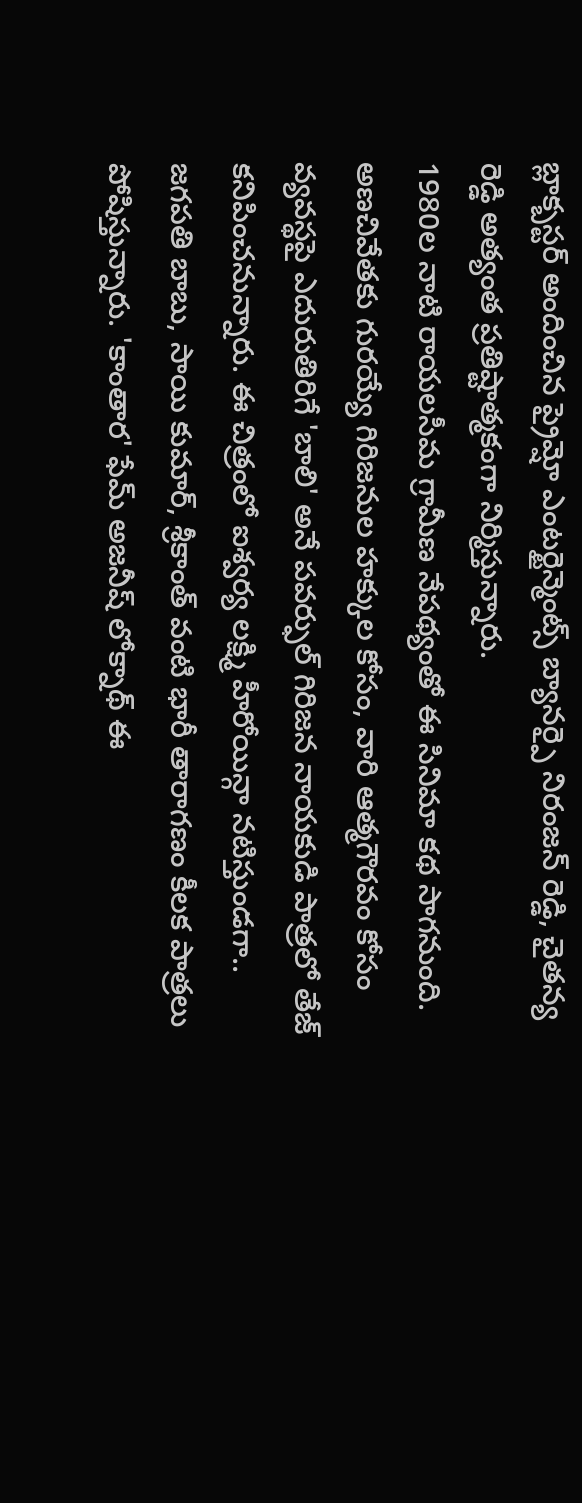బ్లాక్బస్టర్ అందించిన ప్రైమ్షో ఎంటర్టైన్మెంట్స్ బ్యానర్పై నిరంజన్ రెడ్డి, చైతన్య రెడ్డి అత్యంత ప్రతిష్టాత్మకంగా నిర్మిస్తున్నారు.
1980ల నాటి రాయలసీమ గ్రామీణ నేపథ్యంతో ఈ సినిమా కథ సాగనుంది. అణచివేతకు గురయ్యే గిరిజనుల హక్కుల కోసం, వారి ఆత్మగౌరవం కోసం వ్యవస్థపై ఎదురుతిరిగే 'బాలి' అనే పవర్ఫుల్ గిరిజన నాయకుడి పాత్రలో తేజ్ కనిపించనున్నారు. ఈ చిత్రంలో ఐశ్వర్య లక్ష్మి హీరోయిన్గా నటిస్తుండగా.. జగపతి బాబు, సాయి కుమార్, శ్రీకాంత్ వంటి భారీ తారాగణం కీలక పాత్రలు పోషిస్తున్నారు. 'కాంతార' ఫేమ్ అజనీష్ లోక్నాథ్ ఈ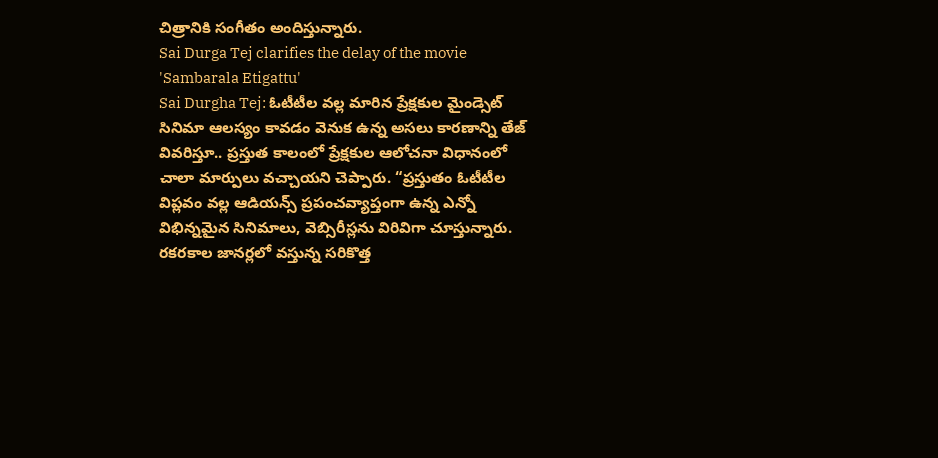చిత్రానికి సంగీతం అందిస్తున్నారు.
Sai Durga Tej clarifies the delay of the movie 'Sambarala Etigattu'
Sai Durgha Tej: ఓటీటీల వల్ల మారిన ప్రేక్షకుల మైండ్సెట్
సినిమా ఆలస్యం కావడం వెనుక ఉన్న అసలు కారణాన్ని తేజ్ వివరిస్తూ.. ప్రస్తుత కాలంలో ప్రేక్షకుల ఆలోచనా విధానంలో చాలా మార్పులు వచ్చాయని చెప్పారు. “ప్రస్తుతం ఓటీటీల విప్లవం వల్ల ఆడియన్స్ ప్రపంచవ్యాప్తంగా ఉన్న ఎన్నో విభిన్నమైన సినిమాలు, వెబ్సిరీస్లను విరివిగా చూస్తున్నారు. రకరకాల జానర్లలో వస్తున్న సరికొత్త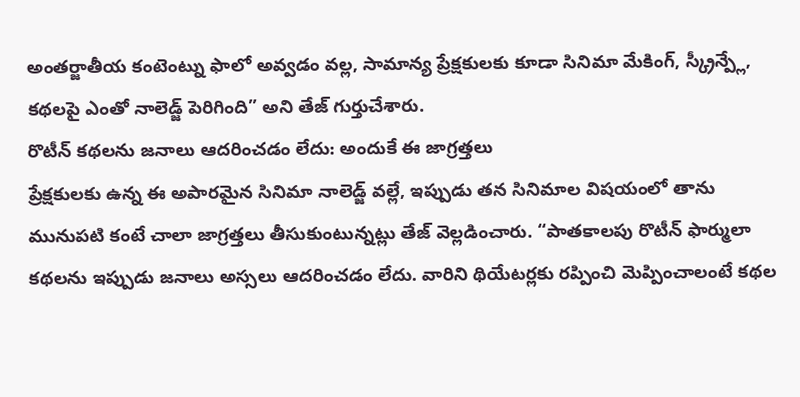అంతర్జాతీయ కంటెంట్ను ఫాలో అవ్వడం వల్ల, సామాన్య ప్రేక్షకులకు కూడా సినిమా మేకింగ్, స్క్రీన్ప్లే, కథలపై ఎంతో నాలెడ్జ్ పెరిగింది” అని తేజ్ గుర్తుచేశారు.
రొటీన్ కథలను జనాలు ఆదరించడం లేదు: అందుకే ఈ జాగ్రత్తలు
ప్రేక్షకులకు ఉన్న ఈ అపారమైన సినిమా నాలెడ్జ్ వల్లే, ఇప్పుడు తన సినిమాల విషయంలో తాను మునుపటి కంటే చాలా జాగ్రత్తలు తీసుకుంటున్నట్లు తేజ్ వెల్లడించారు. “పాతకాలపు రొటీన్ ఫార్ములా కథలను ఇప్పుడు జనాలు అస్సలు ఆదరించడం లేదు. వారిని థియేటర్లకు రప్పించి మెప్పించాలంటే కథల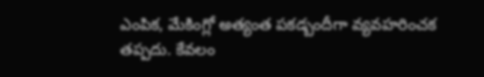ఎంపిక, మేకింగ్లో అత్యంత పకడ్బందీగా వ్యవహరించక తప్పదు. కేవలం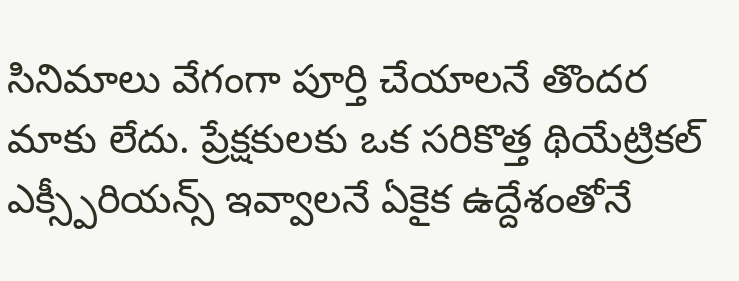సినిమాలు వేగంగా పూర్తి చేయాలనే తొందర మాకు లేదు. ప్రేక్షకులకు ఒక సరికొత్త థియేట్రికల్ ఎక్స్పీరియన్స్ ఇవ్వాలనే ఏకైక ఉద్దేశంతోనే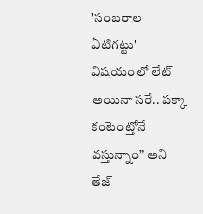'సంబరాల ఏటిగట్టు' విషయంలో లేట్ అయినా సరే.. పక్కా కంటెంట్తోనే వస్తున్నాం” అని తేజ్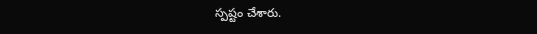స్పష్టం చేశారు.